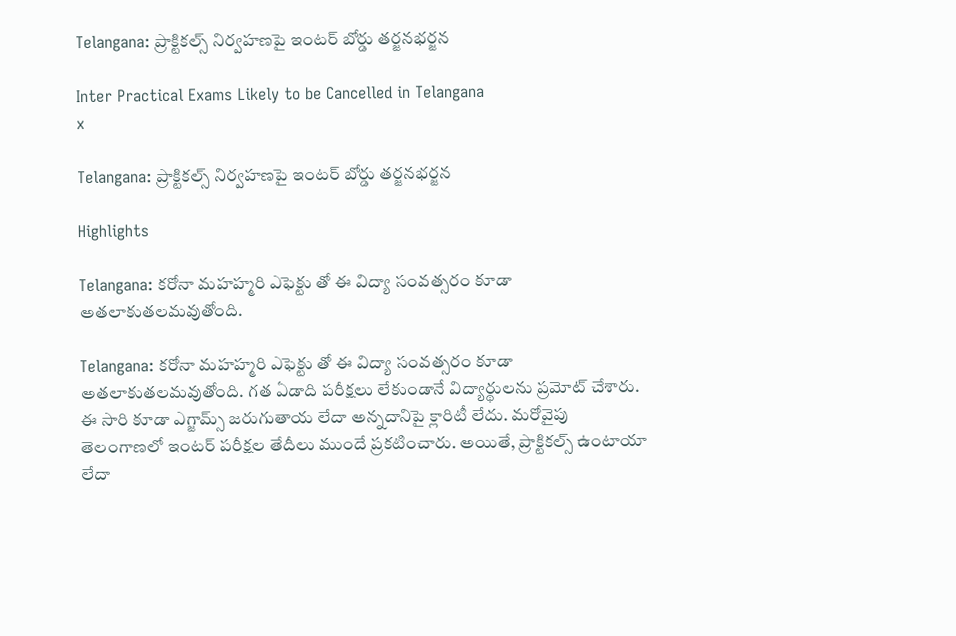Telangana: ప్రాక్టికల్స్ నిర్వహణపై ఇంటర్ బోర్డు తర్జనభర్జన

Inter Practical Exams Likely to be Cancelled in Telangana
x

Telangana: ప్రాక్టికల్స్ నిర్వహణపై ఇంటర్ బోర్డు తర్జనభర్జన

Highlights

Telangana: కరోనా మహహ్మరి ఎఫెక్టు తో ఈ విద్యా సంవత్సరం కూడా అతలాకుతలమవుతోంది.

Telangana: కరోనా మహహ్మరి ఎఫెక్టు తో ఈ విద్యా సంవత్సరం కూడా అతలాకుతలమవుతోంది. గత ఏడాది పరీక్షలు లేకుండానే విద్యార్థులను ప్రమోట్ చేశారు. ఈ సారి కూడా ఎగ్జామ్స్ జరుగుతాయ లేదా అన్నదానిపై క్లారిటీ లేదు. మరోవైపు తెలంగాణలో ఇంటర్ పరీక్షల తేదీలు ముందే ప్రకటించారు. అయితే, ప్రాక్టికల్స్ ఉంటాయా లేదా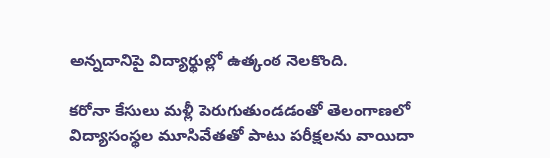అన్నదానిపై విద్యార్థుల్లో ఉత్కంఠ నెలకొంది.

కరోనా కేసులు మళ్లీ పెరుగుతుండడంతో తెలంగాణలో విద్యాసంస్థల మూసివేతతో పాటు పరీక్షలను వాయిదా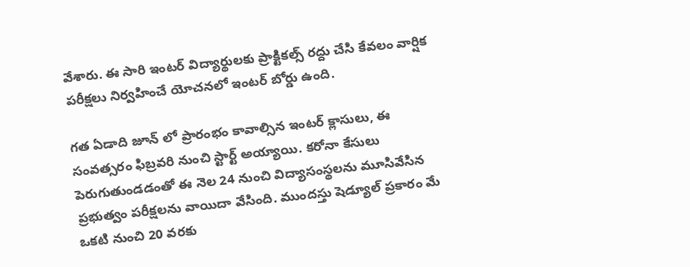వేశారు. ఈ సారి ఇంటర్ విద్యార్థులకు ప్రాక్టికల్స్ రద్దు చేసి కేవలం వార్షిక పరీక్షలు నిర్వహించే యోచనలో ఇంటర్ బోర్డు ఉంది.

గత ఏడాది జూన్ లో ప్రారంభం కావాల్సిన ఇంటర్ క్లాసులు, ఈ సంవత్సరం ఫిబ్రవరి నుంచి స్టార్ట్ అయ్యాయి. కరోనా కేసులు పెరుగుతుండడంతో ఈ నెల 24 నుంచి విద్యాసంస్థలను మూసివేసిన ప్రభుత్వం పరీక్షలను వాయిదా వేసింది. ముందస్తు షెడ్యూల్ ప్రకారం మే ఒకటి నుంచి 20 వరకు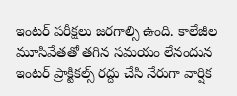ఇంటర్ పరీక్షలు జరగాల్సి ఉంది. కాలేజీల మూసివేతతో తగిన సమయం లేనందున ఇంటర్ ప్రాక్టికల్స్ రద్దు చేసి నేరుగా వార్షిక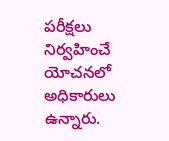పరీక్షలు నిర్వహించే యోచనలో అధికారులు ఉన్నారు.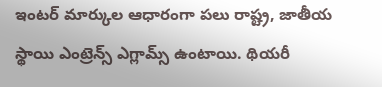ఇంటర్ మార్కుల ఆధారంగా పలు రాష్ట్ర, జాతీయ స్థాయి ఎంట్రెన్స్ ఎగ్లామ్స్ ఉంటాయి. థియరీ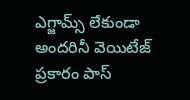ఎగ్జామ్స్ లేకుండా అందరినీ వెయిటేజ్ ప్రకారం పాస్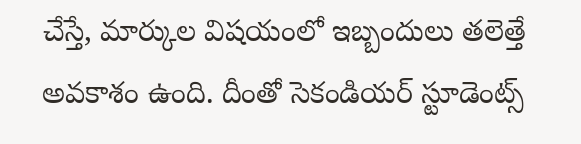చేస్తే, మార్కుల విషయంలో ఇబ్బందులు తలెత్తే అవకాశం ఉంది. దీంతో సెకండియర్ స్టూడెంట్స్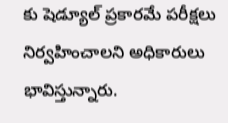కు షెడ్యూల్ ప్రకారమే పరీక్షలు నిర్వహించాలని అధికారులు భావిస్తున్నారు.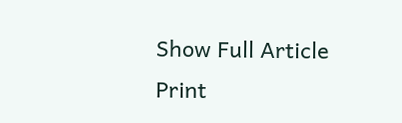Show Full Article
Print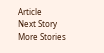Article
Next Story
More Stories